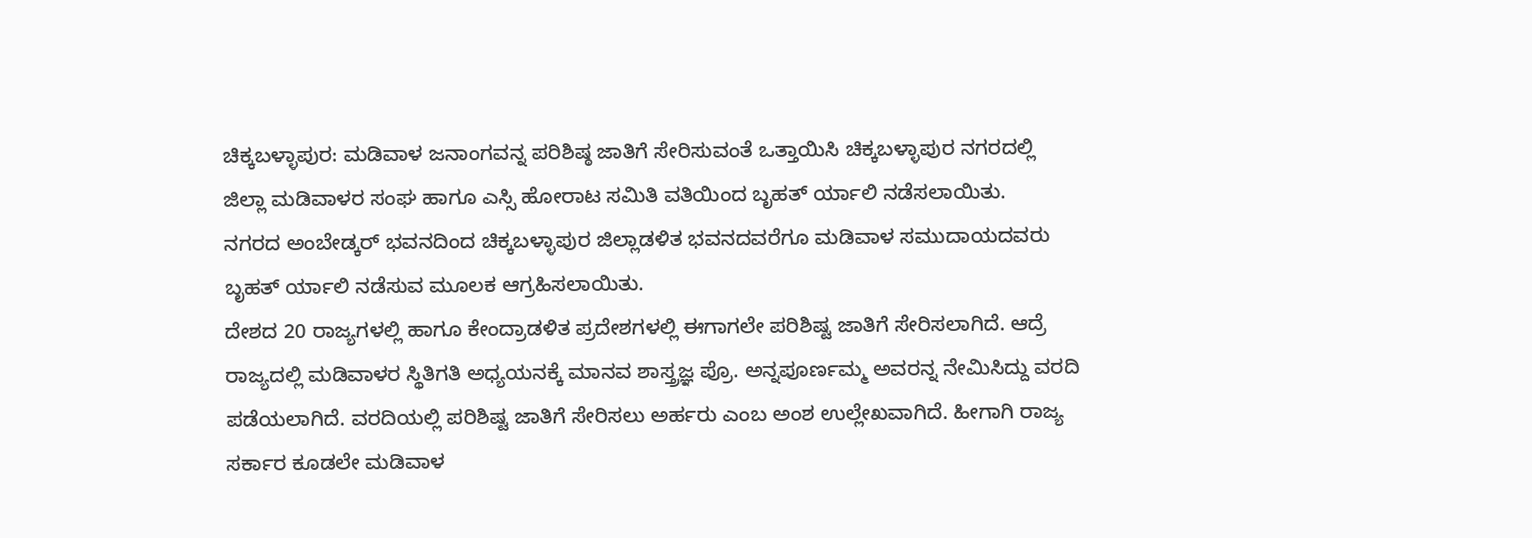ಚಿಕ್ಕಬಳ್ಳಾಪುರ: ಮಡಿವಾಳ ಜನಾಂಗವನ್ನ ಪರಿಶಿಷ್ಠ ಜಾತಿಗೆ ಸೇರಿಸುವಂತೆ ಒತ್ತಾಯಿಸಿ ಚಿಕ್ಕಬಳ್ಳಾಪುರ ನಗರದಲ್ಲಿ ಜಿಲ್ಲಾ ಮಡಿವಾಳರ ಸಂಘ ಹಾಗೂ ಎಸ್ಸಿ ಹೋರಾಟ ಸಮಿತಿ ವತಿಯಿಂದ ಬೃಹತ್ ರ್ಯಾಲಿ ನಡೆಸಲಾಯಿತು.
ನಗರದ ಅಂಬೇಡ್ಕರ್ ಭವನದಿಂದ ಚಿಕ್ಕಬಳ್ಳಾಪುರ ಜಿಲ್ಲಾಡಳಿತ ಭವನದವರೆಗೂ ಮಡಿವಾಳ ಸಮುದಾಯದವರು ಬೃಹತ್ ರ್ಯಾಲಿ ನಡೆಸುವ ಮೂಲಕ ಆಗ್ರಹಿಸಲಾಯಿತು.
ದೇಶದ 20 ರಾಜ್ಯಗಳಲ್ಲಿ ಹಾಗೂ ಕೇಂದ್ರಾಡಳಿತ ಪ್ರದೇಶಗಳಲ್ಲಿ ಈಗಾಗಲೇ ಪರಿಶಿಷ್ಟ ಜಾತಿಗೆ ಸೇರಿಸಲಾಗಿದೆ. ಆದ್ರೆ ರಾಜ್ಯದಲ್ಲಿ ಮಡಿವಾಳರ ಸ್ಥಿತಿಗತಿ ಅಧ್ಯಯನಕ್ಕೆ ಮಾನವ ಶಾಸ್ತ್ರಜ್ಞ ಪ್ರೊ. ಅನ್ನಪೂರ್ಣಮ್ಮ ಅವರನ್ನ ನೇಮಿಸಿದ್ದು ವರದಿ ಪಡೆಯಲಾಗಿದೆ. ವರದಿಯಲ್ಲಿ ಪರಿಶಿಷ್ಟ ಜಾತಿಗೆ ಸೇರಿಸಲು ಅರ್ಹರು ಎಂಬ ಅಂಶ ಉಲ್ಲೇಖವಾಗಿದೆ. ಹೀಗಾಗಿ ರಾಜ್ಯ ಸರ್ಕಾರ ಕೂಡಲೇ ಮಡಿವಾಳ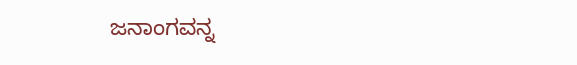ಜನಾಂಗವನ್ನ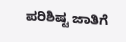ಪರಿಶಿಷ್ಟ ಜಾತಿಗೆ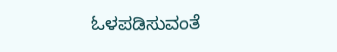ಓಳಪಡಿಸುವಂತೆ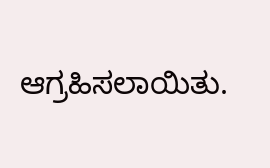ಆಗ್ರಹಿಸಲಾಯಿತು.